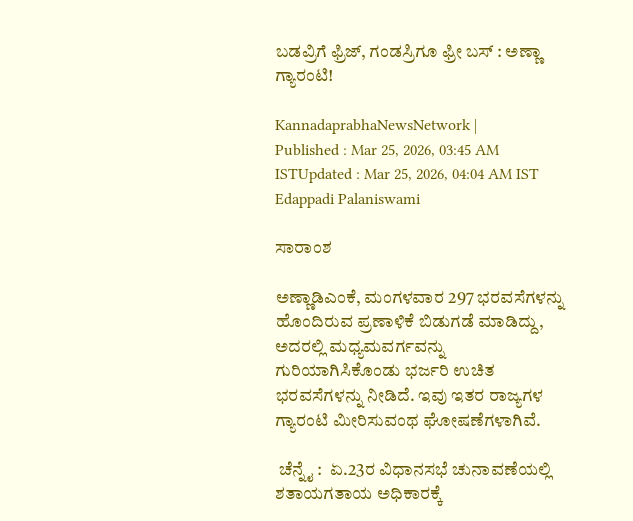ಬಡವ್ರಿಗೆ ಫ್ರಿಜ್‌, ಗಂಡಸ್ರಿಗೂ ಫ್ರೀ ಬಸ್‌ : ಅಣ್ಣಾ ಗ್ಯಾರಂಟಿ!

KannadaprabhaNewsNetwork |
Published : Mar 25, 2026, 03:45 AM ISTUpdated : Mar 25, 2026, 04:04 AM IST
Edappadi Palaniswami

ಸಾರಾಂಶ

ಅಣ್ಣಾಡಿಎಂಕೆ, ಮಂಗಳವಾರ 297 ಭರವಸೆಗಳನ್ನು ಹೊಂದಿರುವ ಪ್ರಣಾಳಿಕೆ ಬಿಡುಗಡೆ ಮಾಡಿದ್ದು, ಅದರಲ್ಲಿ ಮಧ್ಯಮವರ್ಗವನ್ನು ಗುರಿಯಾಗಿಸಿಕೊಂಡು ಭರ್ಜರಿ ಉಚಿತ ಭರವಸೆಗಳನ್ನು ನೀಡಿದೆ. ಇವು ಇತರ ರಾಜ್ಯಗಳ ಗ್ಯಾರಂಟಿ ಮೀರಿಸುವಂಥ ಘೋಷಣೆಗಳಾಗಿವೆ.

 ಚೆನ್ನೈ :  ಏ.23ರ ವಿಧಾನಸಭೆ ಚುನಾವಣೆಯಲ್ಲಿ ಶತಾಯಗತಾಯ ಅಧಿಕಾರಕ್ಕೆ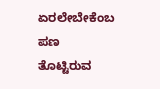ಏರಲೇಬೇಕೆಂಬ ಪಣ ತೊಟ್ಟಿರುವ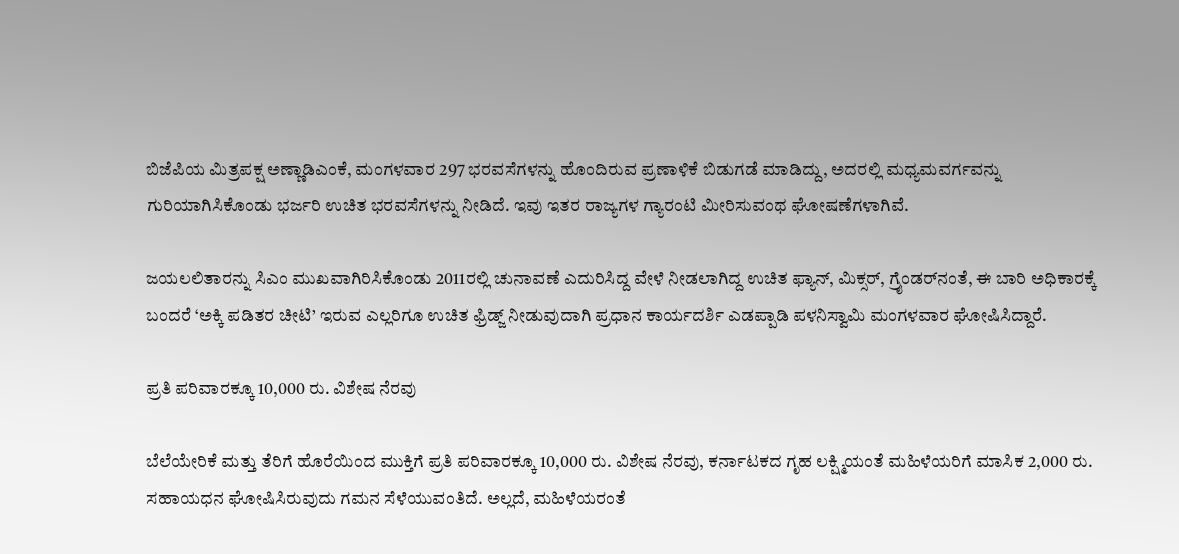ಬಿಜೆಪಿಯ ಮಿತ್ರಪಕ್ಷ ಅಣ್ಣಾಡಿಎಂಕೆ, ಮಂಗಳವಾರ 297 ಭರವಸೆಗಳನ್ನು ಹೊಂದಿರುವ ಪ್ರಣಾಳಿಕೆ ಬಿಡುಗಡೆ ಮಾಡಿದ್ದು, ಅದರಲ್ಲಿ ಮಧ್ಯಮವರ್ಗವನ್ನು ಗುರಿಯಾಗಿಸಿಕೊಂಡು ಭರ್ಜರಿ ಉಚಿತ ಭರವಸೆಗಳನ್ನು ನೀಡಿದೆ. ಇವು ಇತರ ರಾಜ್ಯಗಳ ಗ್ಯಾರಂಟಿ ಮೀರಿಸುವಂಥ ಘೋಷಣೆಗಳಾಗಿವೆ.

ಜಯಲಲಿತಾರನ್ನು ಸಿಎಂ ಮುಖವಾಗಿರಿಸಿಕೊಂಡು 2011ರಲ್ಲಿ ಚುನಾವಣೆ ಎದುರಿಸಿದ್ದ ವೇಳೆ ನೀಡಲಾಗಿದ್ದ ಉಚಿತ ಫ್ಯಾನ್‌, ಮಿಕ್ಸರ್‌, ಗ್ರೈಂಡರ್‌ನಂತೆ, ಈ ಬಾರಿ ಅಧಿಕಾರಕ್ಕೆ ಬಂದರೆ ‘ಅಕ್ಕಿ ಪಡಿತರ ಚೀಟಿ’ ಇರುವ ಎಲ್ಲರಿಗೂ ಉಚಿತ ಫ್ರಿಡ್ಜ್‌ ನೀಡುವುದಾಗಿ ಪ್ರಧಾನ ಕಾರ್ಯದರ್ಶಿ ಎಡಪ್ಪಾಡಿ ಪಳನಿಸ್ವಾಮಿ ಮಂಗಳವಾರ ಘೋಷಿಸಿದ್ದಾರೆ.

ಪ್ರತಿ ಪರಿವಾರಕ್ಕೂ 10,000 ರು. ವಿಶೇಷ ನೆರವು

ಬೆಲೆಯೇರಿಕೆ ಮತ್ತು ತೆರಿಗೆ ಹೊರೆಯಿಂದ ಮುಕ್ತಿಗೆ ಪ್ರತಿ ಪರಿವಾರಕ್ಕೂ 10,000 ರು. ವಿಶೇಷ ನೆರವು, ಕರ್ನಾಟಕದ ಗೃಹ ಲಕ್ಷ್ಮಿಯಂತೆ ಮಹಿಳೆಯರಿಗೆ ಮಾಸಿಕ 2,000 ರು. ಸಹಾಯಧನ ಘೋಷಿಸಿರುವುದು ಗಮನ ಸೆಳೆಯುವಂತಿದೆ. ಅಲ್ಲದೆ, ಮಹಿಳೆಯರಂತೆ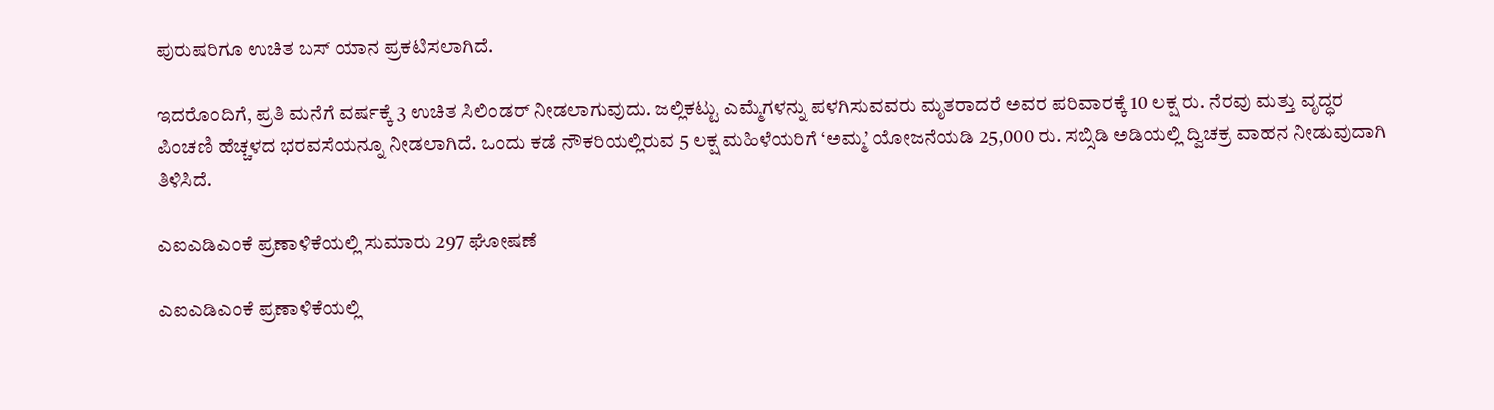ಪುರುಷರಿಗೂ ಉಚಿತ ಬಸ್ ಯಾನ ಪ್ರಕಟಿಸಲಾಗಿದೆ.

ಇದರೊಂದಿಗೆ, ಪ್ರತಿ ಮನೆಗೆ ವರ್ಷಕ್ಕೆ 3 ಉಚಿತ ಸಿಲಿಂಡರ್‌ ನೀಡಲಾಗುವುದು. ಜಲ್ಲಿಕಟ್ಟು ಎಮ್ಮೆಗಳನ್ನು ಪಳಗಿಸುವವರು ಮೃತರಾದರೆ ಅವರ ಪರಿವಾರಕ್ಕೆ 10 ಲಕ್ಷ ರು. ನೆರವು ಮತ್ತು ವೃದ್ಧರ ಪಿಂಚಣಿ ಹೆಚ್ಚಳದ ಭರವಸೆಯನ್ನೂ ನೀಡಲಾಗಿದೆ. ಒಂದು ಕಡೆ ನೌಕರಿಯಲ್ಲಿರುವ 5 ಲಕ್ಷ ಮಹಿಳೆಯರಿಗೆ ‘ಅಮ್ಮ’ ಯೋಜನೆಯಡಿ 25,000 ರು. ಸಬ್ಸಿಡಿ ಅಡಿಯಲ್ಲಿ ದ್ವಿಚಕ್ರ ವಾಹನ ನೀಡುವುದಾಗಿ ತಿಳಿಸಿದೆ.

ಎಐಎಡಿಎಂಕೆ ಪ್ರಣಾಳಿಕೆಯಲ್ಲಿ ಸುಮಾರು 297 ಘೋಷಣೆ

ಎಐಎಡಿಎಂಕೆ ಪ್ರಣಾಳಿಕೆಯಲ್ಲಿ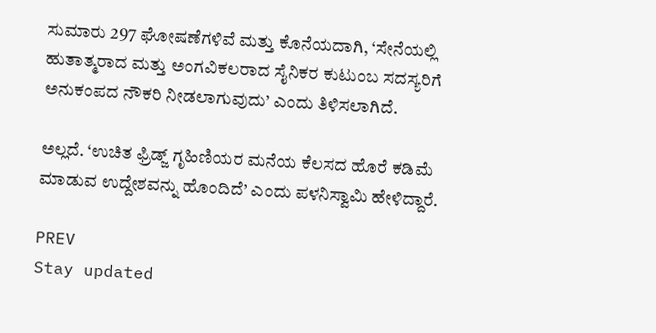ಸುಮಾರು 297 ಘೋಷಣೆಗಳಿವೆ ಮತ್ತು ಕೊನೆಯದಾಗಿ, ‘ಸೇನೆಯಲ್ಲಿ ಹುತಾತ್ಮರಾದ ಮತ್ತು ಅಂಗವಿಕಲರಾದ ಸೈನಿಕರ ಕುಟುಂಬ ಸದಸ್ಯರಿಗೆ ಅನುಕಂಪದ ನೌಕರಿ ನೀಡಲಾಗುವುದು’ ಎಂದು ತಿಳಿಸಲಾಗಿದೆ.

ಅಲ್ಲದೆ. ‘ಉಚಿತ ಫ್ರಿಡ್ಜ್ ಗೃಹಿಣಿಯರ ಮನೆಯ ಕೆಲಸದ ಹೊರೆ ಕಡಿಮೆ ಮಾಡುವ ಉದ್ದೇಶವನ್ನು ಹೊಂದಿದೆ’ ಎಂದು ಪಳನಿಸ್ವಾಮಿ ಹೇಳಿದ್ದಾರೆ.

PREV
Stay updated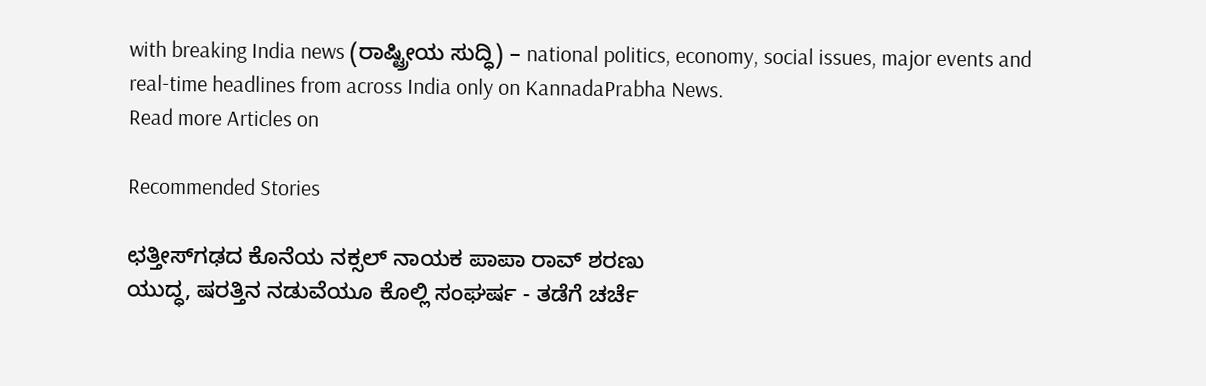with breaking India news (ರಾಷ್ಟ್ರೀಯ ಸುದ್ಧಿ) – national politics, economy, social issues, major events and real‑time headlines from across India only on KannadaPrabha News.
Read more Articles on

Recommended Stories

ಛತ್ತೀಸ್‌ಗಢದ ಕೊನೆಯ ನಕ್ಸಲ್‌ ನಾಯಕ ಪಾಪಾ ರಾವ್ ಶರಣು
ಯುದ್ಧ, ಷರತ್ತಿನ ನಡುವೆಯೂ ಕೊಲ್ಲಿ ಸಂಘರ್ಷ - ತಡೆಗೆ ಚರ್ಚೆ